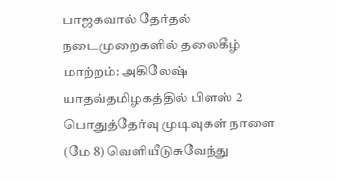பாஜகவால் தேர்தல் நடைமுறைகளில் தலைகீழ் மாற்றம்: அகிலேஷ் யாதவ்தமிழகத்தில் பிளஸ் 2 பொதுத்தேர்வு முடிவுகள் நாளை (மே 8) வெளியீடுசுவேந்து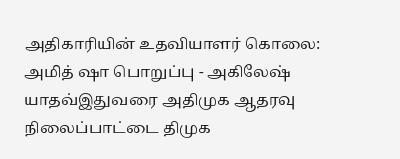அதிகாரியின் உதவியாளர் கொலை: அமித் ஷா பொறுப்பு - அகிலேஷ் யாதவ்இதுவரை அதிமுக ஆதரவு நிலைப்பாட்டை திமுக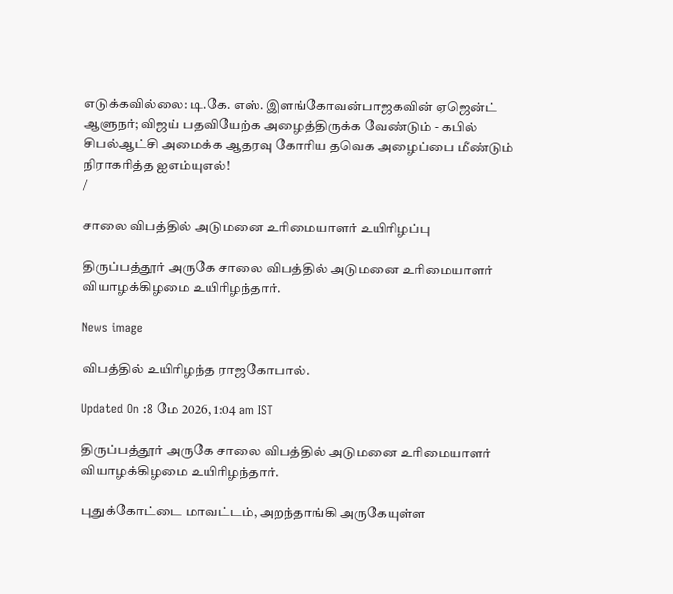எடுக்கவில்லை: டி.கே. எஸ். இளங்கோவன்பாஜகவின் ஏஜென்ட் ஆளுநர்; விஜய் பதவியேற்க அழைத்திருக்க வேண்டும் - கபில் சிபல்ஆட்சி அமைக்க ஆதரவு கோரிய தவெக அழைப்பை மீண்டும் நிராகரித்த ஐஎம்யுஎல்!
/

சாலை விபத்தில் அடுமனை உரிமையாளர் உயிரிழப்பு

திருப்பத்தூர் அருகே சாலை விபத்தில் அடுமனை உரிமையாளர் வியாழக்கிழமை உயிரிழந்தார்.

News image

விபத்தில் உயிரிழந்த ராஜகோபால்.

Updated On :8 மே 2026, 1:04 am IST

திருப்பத்தூர் அருகே சாலை விபத்தில் அடுமனை உரிமையாளர் வியாழக்கிழமை உயிரிழந்தார்.

புதுக்கோட்டை மாவட்டம், அறந்தாங்கி அருகேயுள்ள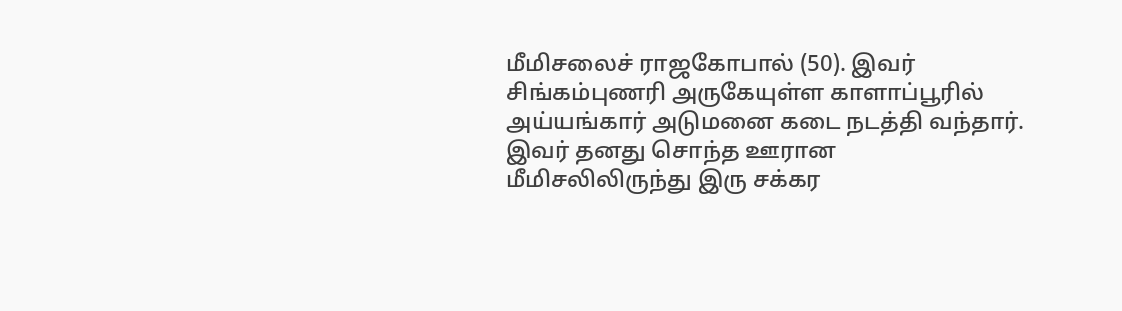மீமிசலைச் ராஜகோபால் (50). இவர் சிங்கம்புணரி அருகேயுள்ள காளாப்பூரில் அய்யங்கார் அடுமனை கடை நடத்தி வந்தார். இவர் தனது சொந்த ஊரான மீமிசலிலிருந்து இரு சக்கர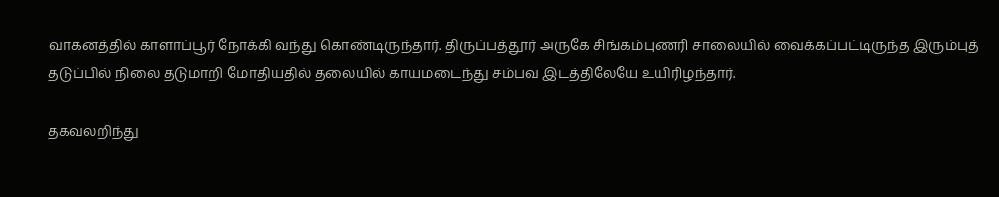வாகனத்தில் காளாப்பூர் நோக்கி வந்து கொண்டிருந்தார். திருப்பத்தூர் அருகே சிங்கம்புணரி சாலையில் வைக்கப்பட்டிருந்த இரும்புத் தடுப்பில் நிலை தடுமாறி மோதியதில் தலையில் காயமடைந்து சம்பவ இடத்திலேயே உயிரிழந்தார்.

தகவலறிந்து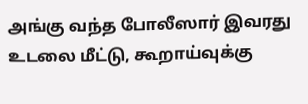அங்கு வந்த போலீஸார் இவரது உடலை மீட்டு, கூறாய்வுக்கு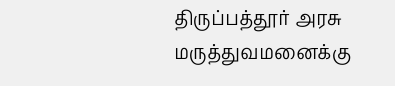திருப்பத்தூர் அரசு மருத்துவமனைக்கு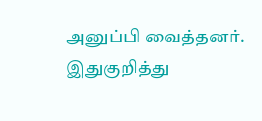அனுப்பி வைத்தனர். இதுகுறித்து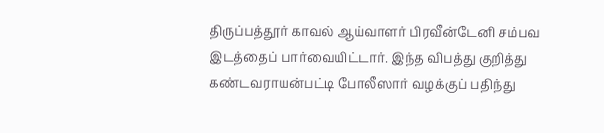திருப்பத்தூர் காவல் ஆய்வாளர் பிரவீன்டேனி சம்பவ இடத்தைப் பார்வையிட்டார். இந்த விபத்து குறித்து கண்டவராயன்பட்டி போலீஸார் வழக்குப் பதிந்து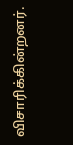விசாரிக்கின்றனர்.